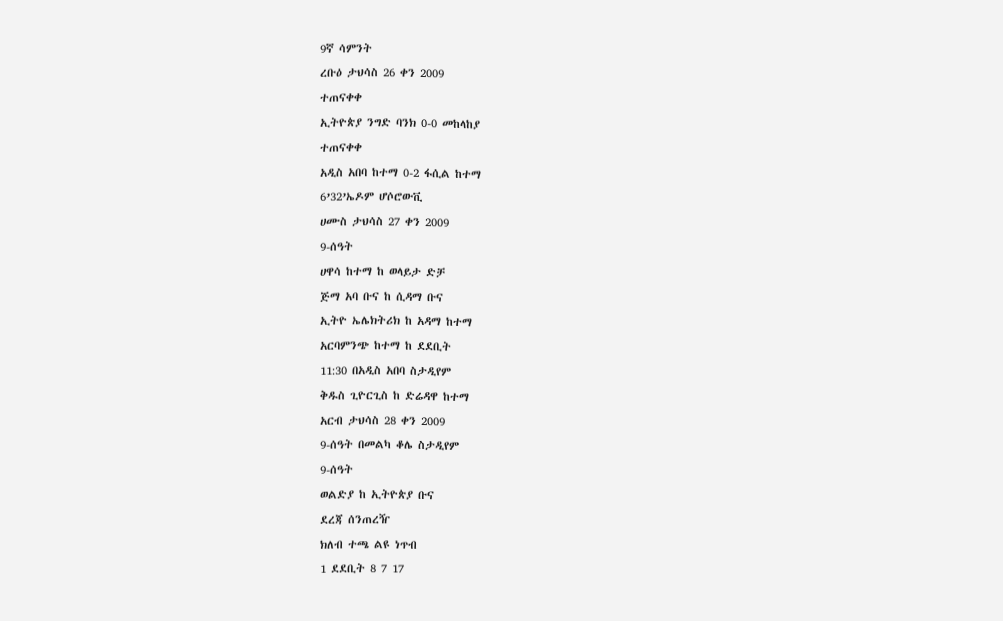9ኛ ሳምንት
ረቡዕ ታህሳስ 26 ቀን 2009
ተጠናቀቀ
ኢትዮጵያ ንግድ ባንክ 0-0 መከላከያ
ተጠናቀቀ
አዲስ አበባ ከተማ 0-2 ፋሲል ከተማ
6’32’ኤዶም ሆሶሮውቪ
ሀሙስ ታህሳስ 27 ቀን 2009
9-ሰዓት
ሀዋሳ ከተማ ከ ወላይታ ድቻ
ጅማ አባ ቡና ከ ሲዳማ ቡና
ኢትዮ ኤሌክትሪክ ከ አዳማ ከተማ
አርባምንጭ ከተማ ከ ደደቢት
11:30 በአዲስ አበባ ስታዲየም
ቅዱስ ጊዮርጊስ ከ ድሬዳዋ ከተማ
አርብ ታህሳስ 28 ቀን 2009
9-ሰዓት በመልካ ቆሌ ስታዲየም
9-ሰዓት
ወልድያ ከ ኢትዮጵያ ቡና
ደረጃ ሰንጠረዥ
ክለብ ተጫ ልዩ ነጥብ
1 ደደቢት 8 7 17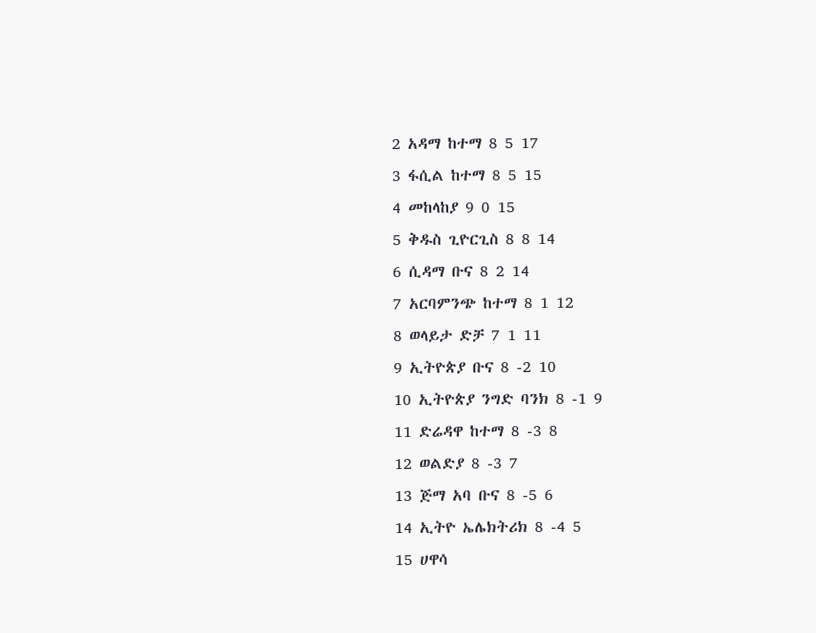2 አዳማ ከተማ 8 5 17
3 ፋሲል ከተማ 8 5 15
4 መከላከያ 9 0 15
5 ቅዱስ ጊዮርጊስ 8 8 14
6 ሲዳማ ቡና 8 2 14
7 አርባምንጭ ከተማ 8 1 12
8 ወላይታ ድቻ 7 1 11
9 ኢትዮጵያ ቡና 8 -2 10
10 ኢትዮጵያ ንግድ ባንክ 8 -1 9
11 ድሬዳዋ ከተማ 8 -3 8
12 ወልድያ 8 -3 7
13 ጅማ አባ ቡና 8 -5 6
14 ኢትዮ ኤሌክትሪክ 8 -4 5
15 ሀዋሳ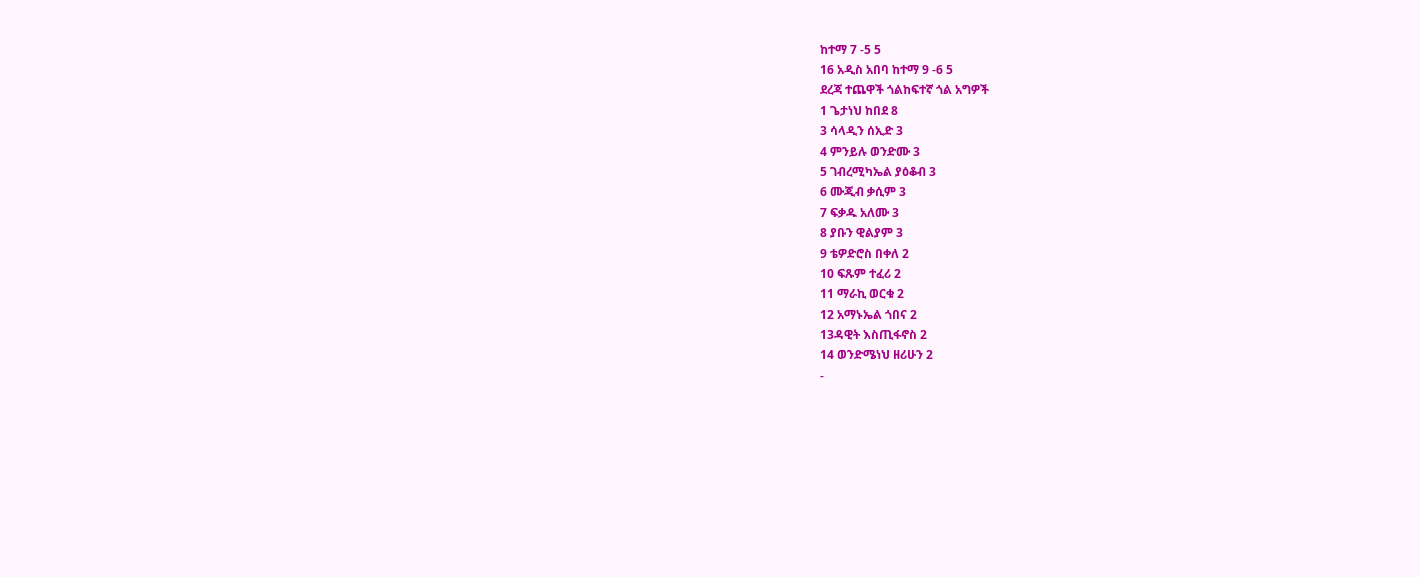ከተማ 7 -5 5
16 አዲስ አበባ ከተማ 9 -6 5
ደረጃ ተጨዋች ጎልከፍተኛ ጎል አግዎች
1 ጌታነህ ከበደ 8
3 ሳላዲን ሰኢድ 3
4 ምንይሉ ወንድሙ 3
5 ገብረሚካኤል ያዕቆብ 3
6 ሙጂብ ቃሲም 3
7 ፍቃዱ አለሙ 3
8 ያቡን ዊልያም 3
9 ቴዎድሮስ በቀለ 2
10 ፍጹም ተፈሪ 2
11 ማራኪ ወርቁ 2
12 አማኑኤል ጎበና 2
13ዳዊት እስጢፋኖስ 2
14 ወንድሜነህ ዘሪሁን 2
-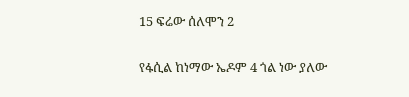15 ፍሬው ሰለሞን 2

የፋሲል ከነማው ኤዶም 4 ጎል ነው ያለው